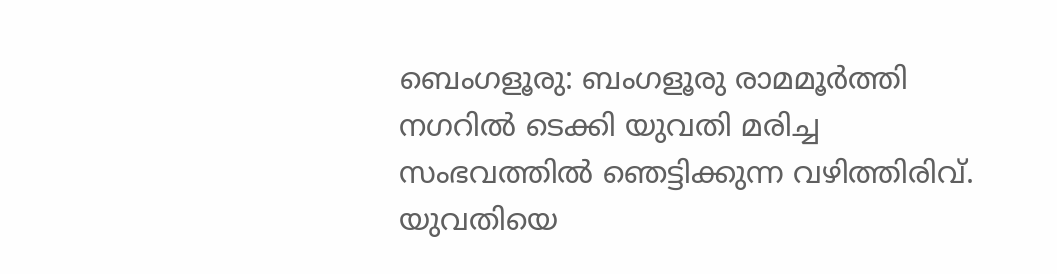ബെംഗളൂരു: ബംഗളൂരു രാമമൂർത്തി നഗറിൽ ടെക്കി യുവതി മരിച്ച സംഭവത്തിൽ ഞെട്ടിക്കുന്ന വഴിത്തിരിവ്. യുവതിയെ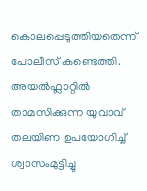കൊലപ്പെടുത്തിയതെന്ന് പോലീസ് കണ്ടെത്തി. അയൽഫ്ലാറ്റിൽ താമസിക്കുന്ന യുവാവ് തലയിണ ഉപയോഗിച്ച് ശ്വാസംമുട്ടിച്ചു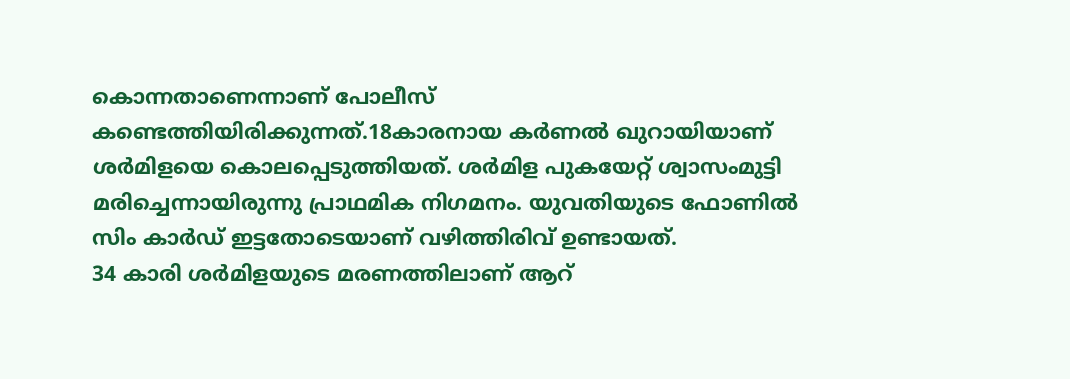കൊന്നതാണെന്നാണ് പോലീസ് കണ്ടെത്തിയിരിക്കുന്നത്.18കാരനായ കർണൽ ഖുറായിയാണ് ശർമിളയെ കൊലപ്പെടുത്തിയത്. ശർമിള പുകയേറ്റ് ശ്വാസംമുട്ടി മരിച്ചെന്നായിരുന്നു പ്രാഥമിക നിഗമനം. യുവതിയുടെ ഫോണിൽ സിം കാർഡ് ഇട്ടതോടെയാണ് വഴിത്തിരിവ് ഉണ്ടായത്.
34 കാരി ശർമിളയുടെ മരണത്തിലാണ് ആറ്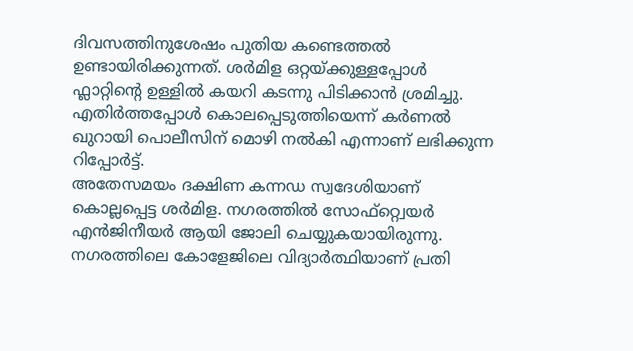ദിവസത്തിനുശേഷം പുതിയ കണ്ടെത്തൽ ഉണ്ടായിരിക്കുന്നത്. ശർമിള ഒറ്റയ്ക്കുള്ളപ്പോൾ ഫ്ലാറ്റിന്റെ ഉള്ളിൽ കയറി കടന്നു പിടിക്കാൻ ശ്രമിച്ചു. എതിർത്തപ്പോൾ കൊലപ്പെടുത്തിയെന്ന് കർണൽ ഖുറായി പൊലീസിന് മൊഴി നൽകി എന്നാണ് ലഭിക്കുന്ന റിപ്പോർട്ട്.
അതേസമയം ദക്ഷിണ കന്നഡ സ്വദേശിയാണ് കൊല്ലപ്പെട്ട ശർമിള. നഗരത്തിൽ സോഫ്റ്റ്വെയർ എൻജിനീയർ ആയി ജോലി ചെയ്യുകയായിരുന്നു. നഗരത്തിലെ കോളേജിലെ വിദ്യാർത്ഥിയാണ് പ്രതി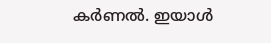കർണൽ. ഇയാൾ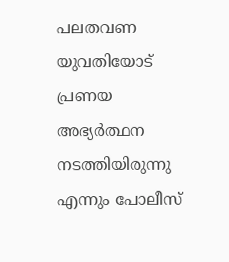പലതവണ യുവതിയോട് പ്രണയ അഭ്യർത്ഥന നടത്തിയിരുന്നു എന്നും പോലീസ്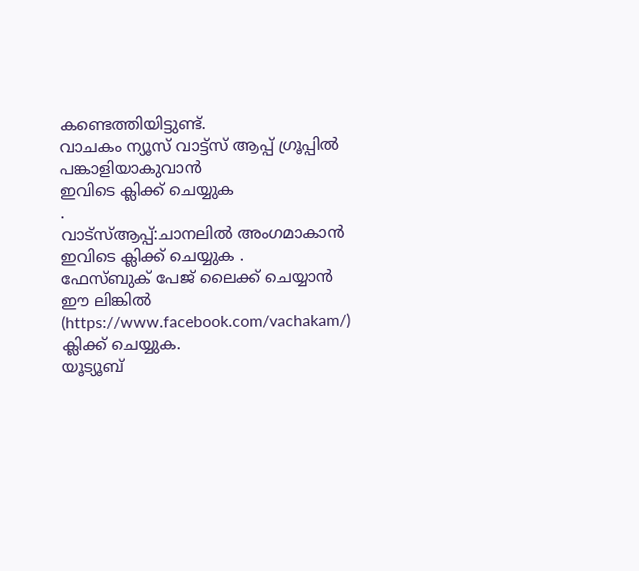കണ്ടെത്തിയിട്ടുണ്ട്.
വാചകം ന്യൂസ് വാട്ട്സ് ആപ്പ് ഗ്രൂപ്പിൽ പങ്കാളിയാകുവാൻ
ഇവിടെ ക്ലിക്ക് ചെയ്യുക
.
വാട്സ്ആപ്പ്:ചാനലിൽ അംഗമാകാൻ ഇവിടെ ക്ലിക്ക് ചെയ്യുക .
ഫേസ്ബുക് പേജ് ലൈക്ക് ചെയ്യാൻ ഈ ലിങ്കിൽ (https://www.facebook.com/vachakam/) ക്ലിക്ക് ചെയ്യുക.
യൂട്യൂബ്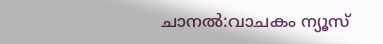ചാനൽ:വാചകം ന്യൂസ്